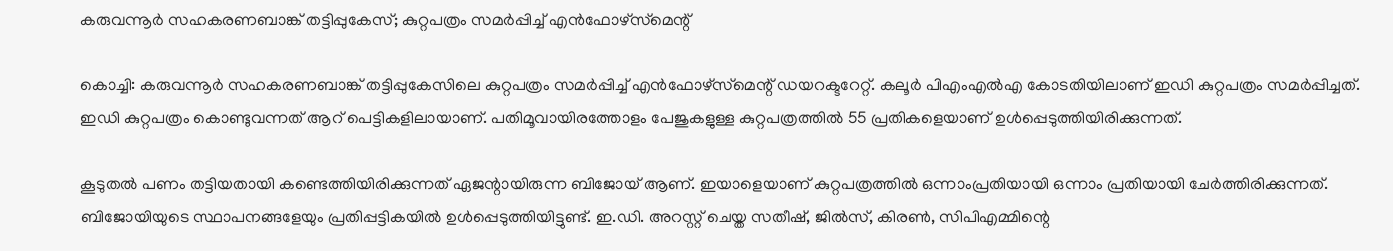കരുവന്നൂർ സഹകരണബാങ്ക് തട്ടിപ്പുകേസ്; കുറ്റപത്രം സമർപ്പിച്ച് എൻഫോഴ്‌സ്‌മെന്റ്

കൊച്ചി: കരുവന്നൂർ സഹകരണബാങ്ക് തട്ടിപ്പുകേസിലെ കുറ്റപത്രം സമർപ്പിച്ച് എൻഫോഴ്‌സ്‌മെന്റ് ഡയറക്ടറേറ്റ്. കലൂർ പിഎംഎൽഎ കോടതിയിലാണ് ഇഡി കുറ്റപത്രം സമർപ്പിച്ചത്. ഇഡി കുറ്റപത്രം കൊണ്ടുവന്നത് ആറ് പെട്ടികളിലായാണ്. പതിമൂവായിരത്തോളം പേജുകളുള്ള കുറ്റപത്രത്തിൽ 55 പ്രതികളെയാണ് ഉൾപ്പെടുത്തിയിരിക്കുന്നത്.

കൂടുതൽ പണം തട്ടിയതായി കണ്ടെത്തിയിരിക്കുന്നത് ഏജന്റായിരുന്ന ബിജോയ് ആണ്. ഇയാളെയാണ് കുറ്റപത്രത്തിൽ ഒന്നാംപ്രതിയായി ഒന്നാം പ്രതിയായി ചേർത്തിരിക്കുന്നത്. ബിജോയിയുടെ സ്ഥാപനങ്ങളേയും പ്രതിപ്പട്ടികയിൽ ഉൾപ്പെടുത്തിയിട്ടുണ്ട്. ഇ.ഡി. അറസ്റ്റ് ചെയ്ത സതീഷ്, ജിൽസ്, കിരൺ, സിപിഎമ്മിന്റെ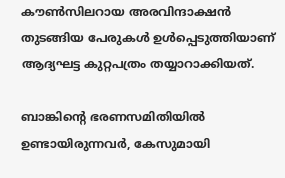കൗൺസിലറായ അരവിന്ദാക്ഷൻ തുടങ്ങിയ പേരുകൾ ഉൾപ്പെടുത്തിയാണ് ആദ്യഘട്ട കുറ്റപത്രം തയ്യാറാക്കിയത്.

ബാങ്കിന്റെ ഭരണസമിതിയിൽ ഉണ്ടായിരുന്നവർ, കേസുമായി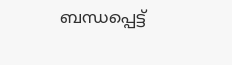ബന്ധപ്പെട്ട്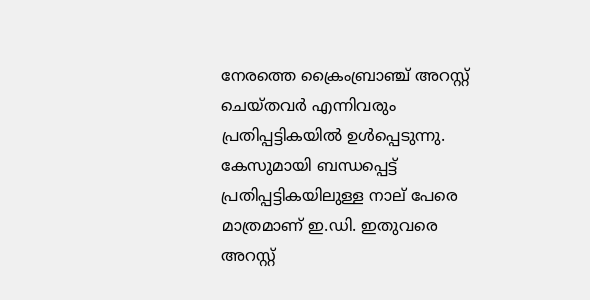നേരത്തെ ക്രൈംബ്രാഞ്ച് അറസ്റ്റ് ചെയ്തവർ എന്നിവരും പ്രതിപ്പട്ടികയിൽ ഉൾപ്പെടുന്നു. കേസുമായി ബന്ധപ്പെട്ട് പ്രതിപ്പട്ടികയിലുള്ള നാല് പേരെ മാത്രമാണ് ഇ.ഡി. ഇതുവരെ അറസ്റ്റ്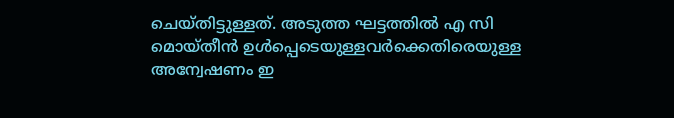ചെയ്തിട്ടുള്ളത്. അടുത്ത ഘട്ടത്തിൽ എ സി മൊയ്തീൻ ഉൾപ്പെടെയുള്ളവർക്കെതിരെയുള്ള അന്വേഷണം ഇ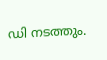ഡി നടത്തും.